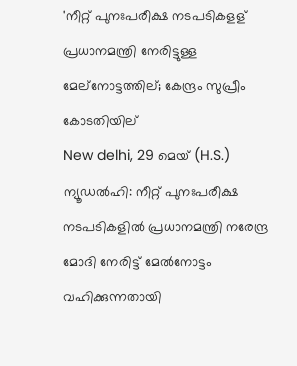'നീറ്റ് പുനഃപരീക്ഷ നടപടികളള് പ്രധാനമന്ത്രി നേരിട്ടുള്ള മേല്നോട്ടത്തില്; കേന്ദ്രം സുപ്രീം കോടതിയില്
New delhi, 29 മെയ് (H.S.) ന്യൂഡല്‍ഹി: നീറ്റ് പുനഃപരീക്ഷ നടപടികളില്‍ പ്രധാനമന്ത്രി നരേന്ദ്ര മോദി നേരിട്ട് മേല്‍നോട്ടം വഹിക്കുന്നതായി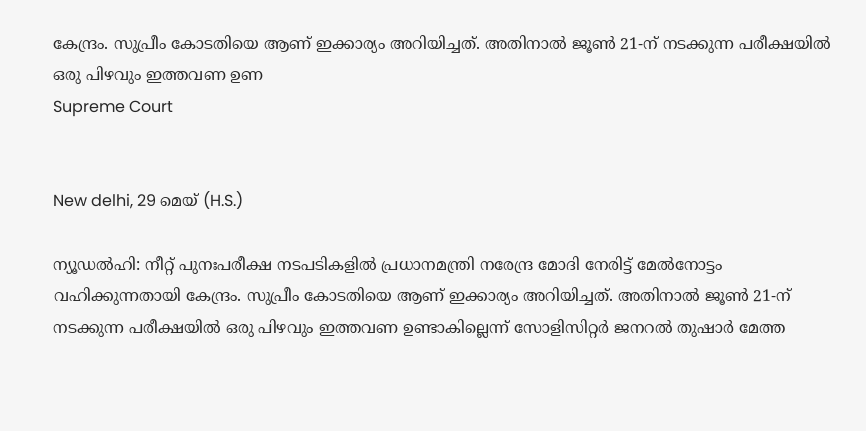കേന്ദ്രം. സുപ്രീം കോടതിയെ ആണ് ഇക്കാര്യം അറിയിച്ചത്. അതിനാല്‍ ജൂണ്‍ 21-ന് നടക്കുന്ന പരീക്ഷയില്‍ ഒരു പിഴവും ഇത്തവണ ഉണ
Supreme Court


New delhi, 29 മെയ് (H.S.)

ന്യൂഡല്‍ഹി: നീറ്റ് പുനഃപരീക്ഷ നടപടികളില്‍ പ്രധാനമന്ത്രി നരേന്ദ്ര മോദി നേരിട്ട് മേല്‍നോട്ടം വഹിക്കുന്നതായി കേന്ദ്രം. സുപ്രീം കോടതിയെ ആണ് ഇക്കാര്യം അറിയിച്ചത്. അതിനാല്‍ ജൂണ്‍ 21-ന് നടക്കുന്ന പരീക്ഷയില്‍ ഒരു പിഴവും ഇത്തവണ ഉണ്ടാകില്ലെന്ന് സോളിസിറ്റര്‍ ജനറല്‍ തുഷാര്‍ മേത്ത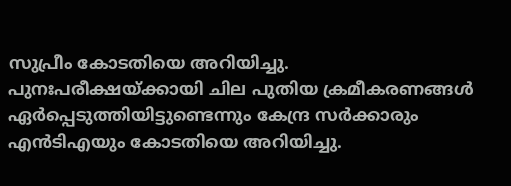സുപ്രീം കോടതിയെ അറിയിച്ചു. പുനഃപരീക്ഷയ്ക്കായി ചില പുതിയ ക്രമീകരണങ്ങള്‍ ഏര്‍പ്പെടുത്തിയിട്ടുണ്ടെന്നും കേന്ദ്ര സര്‍ക്കാരും എന്‍ടിഎയും കോടതിയെ അറിയിച്ചു.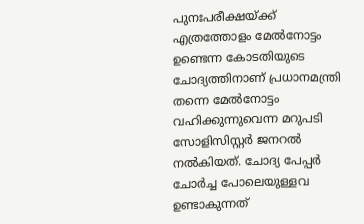പുനഃപരീക്ഷയ്ക്ക് എത്രത്തോളം മേല്‍നോട്ടം ഉണ്ടെന്ന കോടതിയുടെ ചോദ്യത്തിനാണ് പ്രധാനമന്ത്രി തന്നെ മേല്‍നോട്ടം വഹിക്കുന്നുവെന്ന മറുപടി സോളിസിസ്റ്റര്‍ ജനറല്‍ നല്‍കിയത്. ചോദ്യ പേപ്പര്‍ ചോര്‍ച്ച പോലെയുള്ളവ ഉണ്ടാകുന്നത്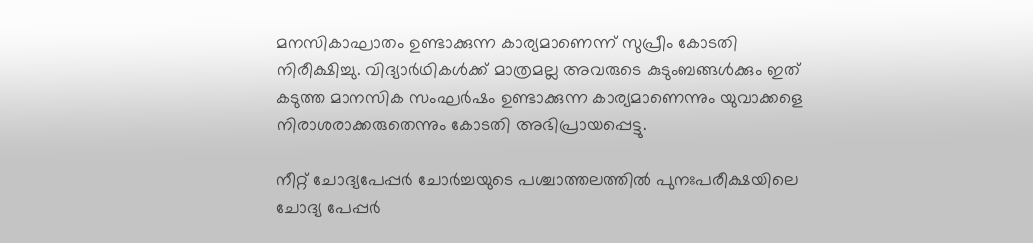മനസികാഘാതം ഉണ്ടാക്കുന്ന കാര്യമാണെന്ന് സുപ്രീം കോടതി നിരീക്ഷിച്ചു. വിദ്യാര്‍ഥികള്‍ക്ക് മാത്രമല്ല അവരുടെ കുടുംബങ്ങള്‍ക്കും ഇത് കടുത്ത മാനസിക സംഘര്‍ഷം ഉണ്ടാക്കുന്ന കാര്യമാണെന്നും യുവാക്കളെ നിരാശരാക്കരുതെന്നും കോടതി അഭിപ്രായപ്പെട്ടു.

നീറ്റ് ചോദ്യപേപ്പര്‍ ചോര്‍ച്ചയുടെ പശ്ചാത്തലത്തില്‍ പുനഃപരീക്ഷയിലെ ചോദ്യ പേപ്പര്‍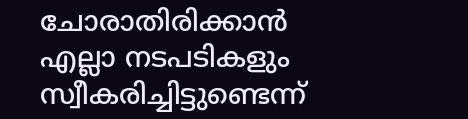ചോരാതിരിക്കാന്‍ എല്ലാ നടപടികളും സ്വീകരിച്ചിട്ടുണ്ടെന്ന്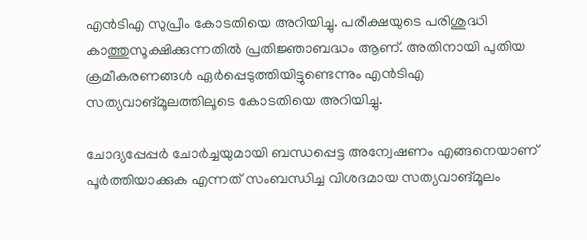എന്‍ടിഎ സുപ്രീം കോടതിയെ അറിയിച്ചു. പരീക്ഷയുടെ പരിശുദ്ധി കാത്തുസൂക്ഷിക്കുന്നതില്‍ പ്രതിജ്ഞാബദ്ധം ആണ്. അതിനായി പുതിയ ക്രമീകരണങ്ങള്‍ ഏര്‍പ്പെടുത്തിയിട്ടുണ്ടെന്നും എന്‍ടിഎ സത്യവാങ്മൂലത്തിലൂടെ കോടതിയെ അറിയിച്ചു.

ചോദ്യപ്പേപ്പര്‍ ചോര്‍ച്ചയുമായി ബന്ധപ്പെട്ട അന്വേഷണം എങ്ങനെയാണ് പൂര്‍ത്തിയാക്കുക എന്നത് സംബന്ധിച്ച വിശദമായ സത്യവാങ്മൂലം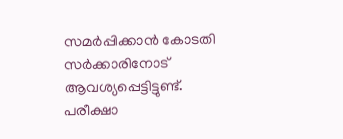സമര്‍പ്പിക്കാന്‍ കോടതി സര്‍ക്കാരിനോട് ആവശ്യപ്പെട്ടിട്ടുണ്ട്. പരീക്ഷാ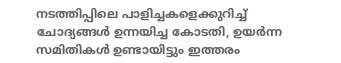നടത്തിപ്പിലെ പാളിച്ചകളെക്കുറിച്ച് ചോദ്യങ്ങള്‍ ഉന്നയിച്ച കോടതി, ഉയര്‍ന്ന സമിതികള്‍ ഉണ്ടായിട്ടും ഇത്തരം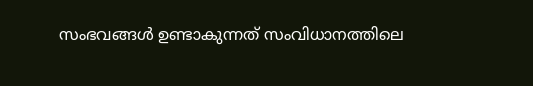സംഭവങ്ങള്‍ ഉണ്ടാകുന്നത് സംവിധാനത്തിലെ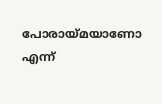പോരായ്മയാണോ എന്ന്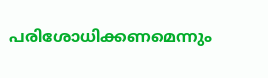പരിശോധിക്കണമെന്നും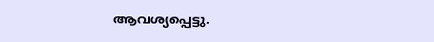ആവശ്യപ്പെട്ടു.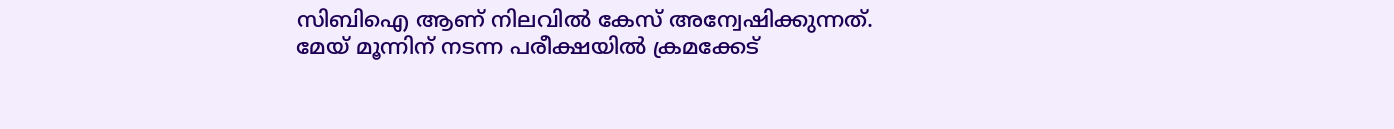സിബിഐ ആണ് നിലവില്‍ കേസ് അന്വേഷിക്കുന്നത്. മേയ് മൂന്നിന് നടന്ന പരീക്ഷയില്‍ ക്രമക്കേട്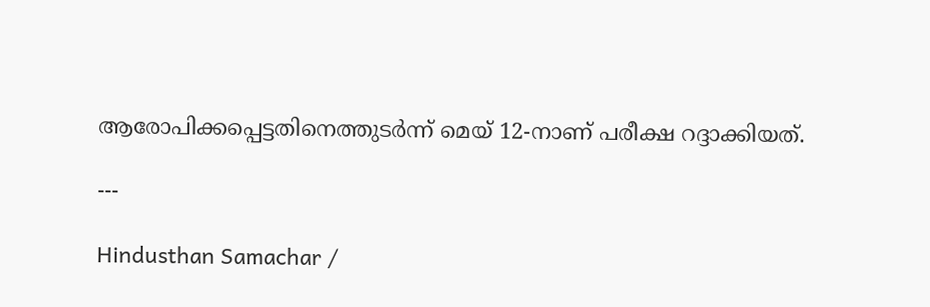ആരോപിക്കപ്പെട്ടതിനെത്തുടര്‍ന്ന് മെയ് 12-നാണ് പരീക്ഷ റദ്ദാക്കിയത്.

---

Hindusthan Samachar /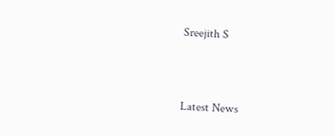Sreejith S


Latest News